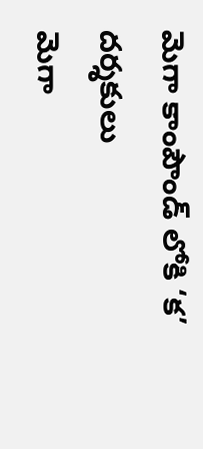మెగా కాంపౌండ్ లోకి ‘క’ దర్శకులు
మెగా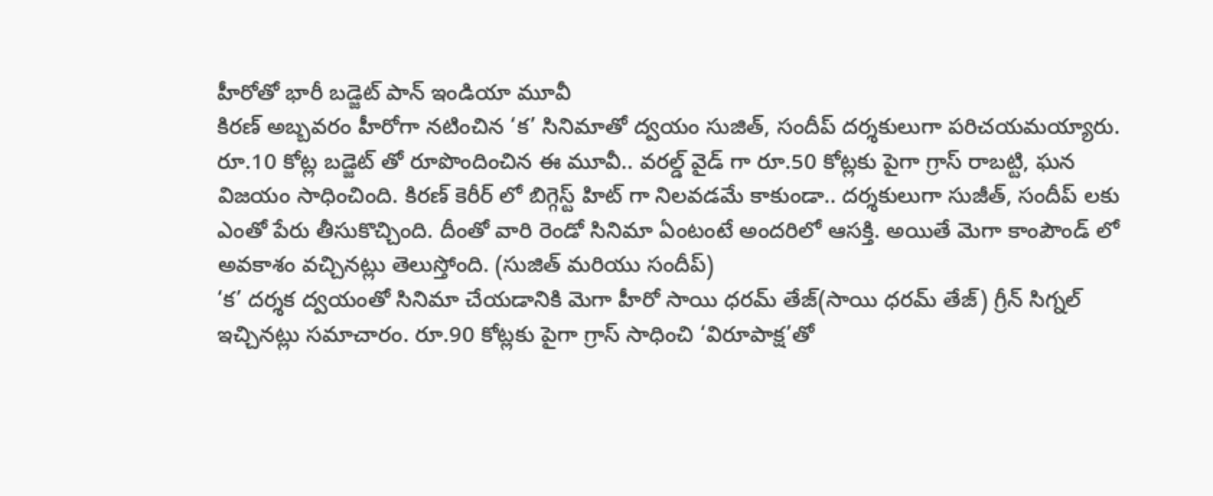హీరోతో భారీ బడ్జెట్ పాన్ ఇండియా మూవీ
కిరణ్ అబ్బవరం హీరోగా నటించిన ‘క’ సినిమాతో ద్వయం సుజిత్, సందీప్ దర్శకులుగా పరిచయమయ్యారు. రూ.10 కోట్ల బడ్జెట్ తో రూపొందించిన ఈ మూవీ.. వరల్డ్ వైడ్ గా రూ.50 కోట్లకు పైగా గ్రాస్ రాబట్టి, ఘన విజయం సాధించింది. కిరణ్ కెరీర్ లో బిగ్గెస్ట్ హిట్ గా నిలవడమే కాకుండా.. దర్శకులుగా సుజీత్, సందీప్ లకు ఎంతో పేరు తీసుకొచ్చింది. దీంతో వారి రెండో సినిమా ఏంటంటే అందరిలో ఆసక్తి. అయితే మెగా కాంపౌండ్ లో అవకాశం వచ్చినట్లు తెలుస్తోంది. (సుజిత్ మరియు సందీప్)
‘క’ దర్శక ద్వయంతో సినిమా చేయడానికి మెగా హీరో సాయి ధరమ్ తేజ్(సాయి ధరమ్ తేజ్) గ్రీన్ సిగ్నల్ ఇచ్చినట్లు సమాచారం. రూ.90 కోట్లకు పైగా గ్రాస్ సాధించి ‘విరూపాక్ష’తో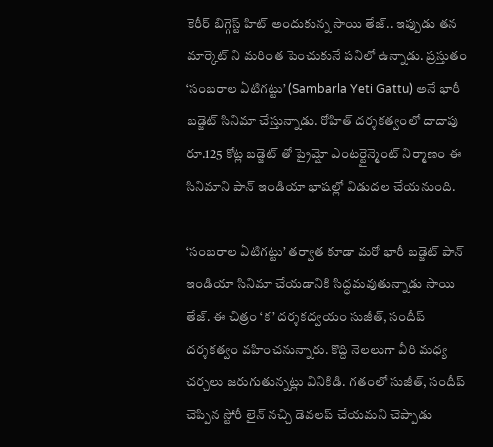కెరీర్ బిగ్గెస్ట్ హిట్ అందుకున్న సాయి తేజ్.. ఇప్పుడు తన మార్కెట్ ని మరింత పెంచుకునే పనిలో ఉన్నాడు. ప్రస్తుతం ‘సంబరాల ఏటిగట్టు’ (Sambarla Yeti Gattu) అనే భారీ బడ్జెట్ సినిమా చేస్తున్నాడు. రోహిత్ దర్శకత్వంలో దాదాపు రూ.125 కోట్ల బడ్జెట్ తో ప్రైమ్షో ఎంటర్టైన్మెంట్ నిర్మాణం ఈ సినిమాని పాన్ ఇండియా భాషల్లో విడుదల చేయనుంది.

‘సంబరాల ఏటిగట్టు’ తర్వాత కూడా మరో భారీ బడ్జెట్ పాన్ ఇండియా సినిమా చేయడానికి సిద్ధమవుతున్నాడు సాయి తేజ్. ఈ చిత్రం ‘క’ దర్శకద్వయం సుజీత్, సందీప్ దర్శకత్వం వహించనున్నారు. కొద్ది నెలలుగా వీరి మధ్య చర్చలు జరుగుతున్నట్లు వినికిడి. గతంలో సుజీత్, సందీప్ చెప్పిన స్టోరీ లైన్ నచ్చి డెవలప్ చేయమని చెప్పాడు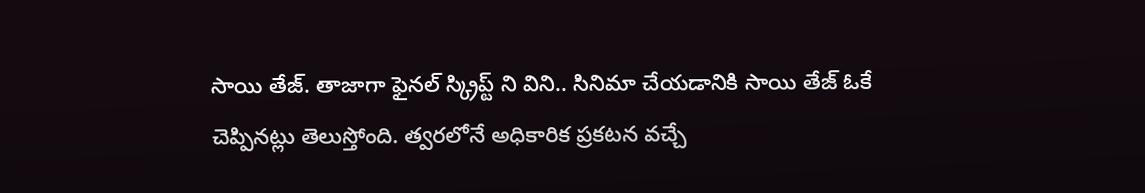సాయి తేజ్. తాజాగా ఫైనల్ స్క్రిప్ట్ ని విని.. సినిమా చేయడానికి సాయి తేజ్ ఓకే చెప్పినట్లు తెలుస్తోంది. త్వరలోనే అధికారిక ప్రకటన వచ్చే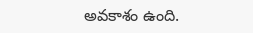అవకాశం ఉంది.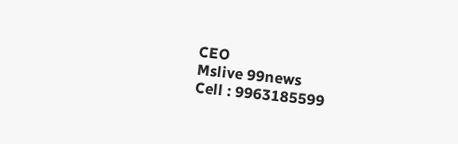CEO
Mslive 99news
Cell : 9963185599